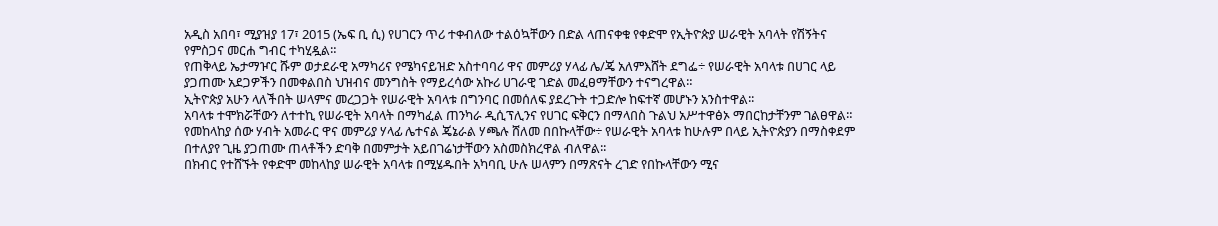አዲስ አበባ፣ ሚያዝያ 17፣ 2015 (ኤፍ ቢ ሲ) የሀገርን ጥሪ ተቀብለው ተልዕኳቸውን በድል ላጠናቀቁ የቀድሞ የኢትዮጵያ ሠራዊት አባላት የሽኝትና የምስጋና መርሐ ግብር ተካሂዷል።
የጠቅላይ ኤታማዦር ሹም ወታደራዊ አማካሪና የሜካናይዝድ አስተባባሪ ዋና መምሪያ ሃላፊ ሌ/ጄ አለምእሸት ደግፌ÷ የሠራዊት አባላቱ በሀገር ላይ ያጋጠሙ አደጋዎችን በመቀልበስ ህዝብና መንግስት የማይረሳው አኩሪ ሀገራዊ ገድል መፈፀማቸውን ተናግረዋል።
ኢትዮጵያ አሁን ላለችበት ሠላምና መረጋጋት የሠራዊት አባላቱ በግንባር በመሰለፍ ያደረጉት ተጋድሎ ከፍተኛ መሆኑን አንስተዋል፡፡
አባላቱ ተሞክሯቸውን ለተተኪ የሠራዊት አባላት በማካፈል ጠንካራ ዲሲፕሊንና የሀገር ፍቅርን በማላበስ ጉልህ አሥተዋፅኦ ማበርከታቸንም ገልፀዋል።
የመከላከያ ሰው ሃብት አመራር ዋና መምሪያ ሃላፊ ሌተናል ጄኔራል ሃጫሉ ሸለመ በበኩላቸው÷ የሠራዊት አባላቱ ከሁሉም በላይ ኢትዮጵያን በማስቀደም በተለያየ ጊዜ ያጋጠሙ ጠላቶችን ድባቅ በመምታት አይበገሬነታቸውን አስመስክረዋል ብለዋል፡፡
በክብር የተሸኙት የቀድሞ መከላከያ ሠራዊት አባላቱ በሚሄዱበት አካባቢ ሁሉ ሠላምን በማጽናት ረገድ የበኩላቸውን ሚና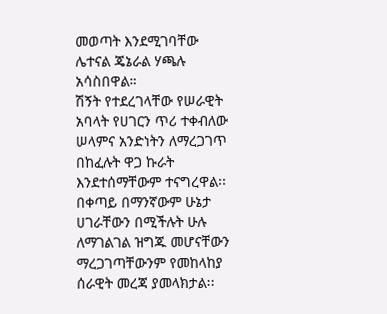መወጣት እንደሚገባቸው ሌተናል ጄኔራል ሃጫሉ አሳስበዋል።
ሽኝት የተደረገላቸው የሠራዊት አባላት የሀገርን ጥሪ ተቀብለው ሠላምና አንድነትን ለማረጋገጥ በከፈሉት ዋጋ ኩራት እንደተሰማቸውም ተናግረዋል፡፡
በቀጣይ በማንኛውም ሁኔታ ሀገራቸውን በሚችሉት ሁሉ ለማገልገል ዝግጁ መሆናቸውን ማረጋገጣቸውንም የመከላከያ ሰራዊት መረጃ ያመላክታል፡፡